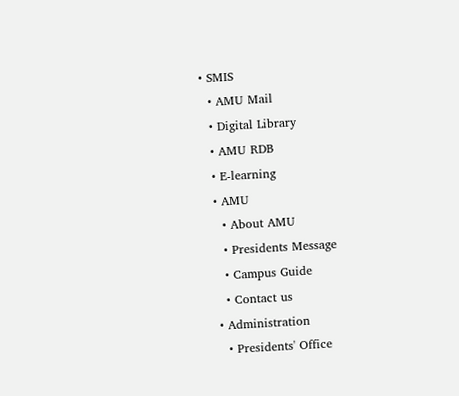• SMIS
  • AMU Mail
  • Digital Library
  • AMU RDB
  • E-learning
  • AMU
    • About AMU
    • Presidents Message
    • Campus Guide
    • Contact us
  • Administration
    • Presidents' Office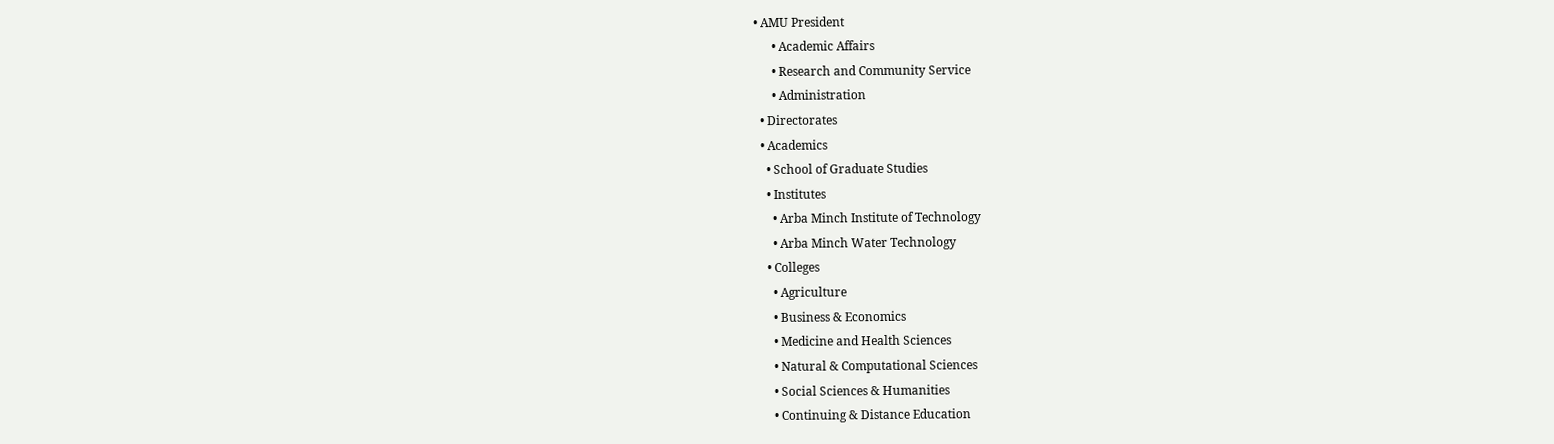• AMU President
      • Academic Affairs
      • Research and Community Service
      • Administration
  • Directorates
  • Academics
    • School of Graduate Studies
    • Institutes
      • Arba Minch Institute of Technology
      • Arba Minch Water Technology
    • Colleges
      • Agriculture
      • Business & Economics
      • Medicine and Health Sciences
      • Natural & Computational Sciences
      • Social Sciences & Humanities
      • Continuing & Distance Education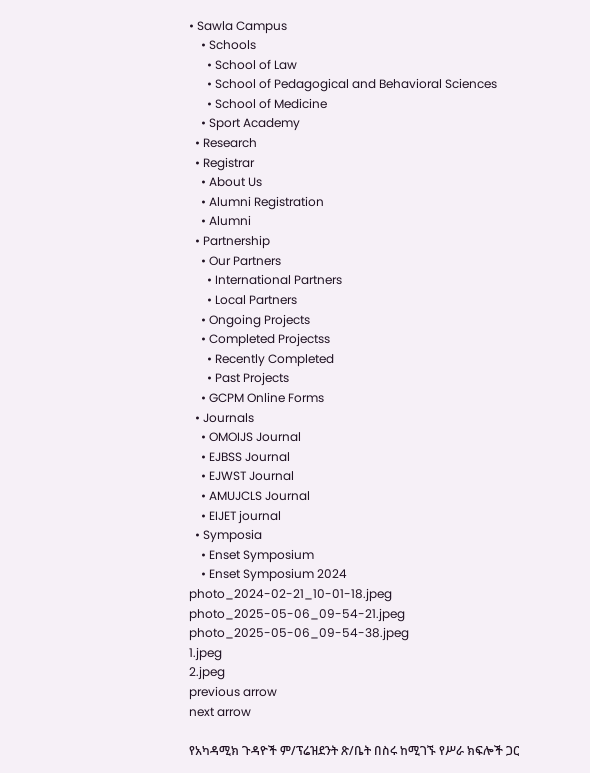• Sawla Campus
    • Schools
      • School of Law
      • School of Pedagogical and Behavioral Sciences
      • School of Medicine
    • Sport Academy
  • Research
  • Registrar
    • About Us
    • Alumni Registration
    • Alumni
  • Partnership
    • Our Partners
      • International Partners
      • Local Partners
    • Ongoing Projects
    • Completed Projectss
      • Recently Completed
      • Past Projects
    • GCPM Online Forms
  • Journals
    • OMOIJS Journal
    • EJBSS Journal
    • EJWST Journal
    • AMUJCLS Journal
    • EIJET journal
  • Symposia
    • Enset Symposium
    • Enset Symposium 2024
photo_2024-02-21_10-01-18.jpeg
photo_2025-05-06_09-54-21.jpeg
photo_2025-05-06_09-54-38.jpeg
1.jpeg
2.jpeg
previous arrow
next arrow

የአካዳሚክ ጉዳዮች ም/ፕሬዝደንት ጽ/ቤት በስሩ ከሚገኙ የሥራ ክፍሎች ጋር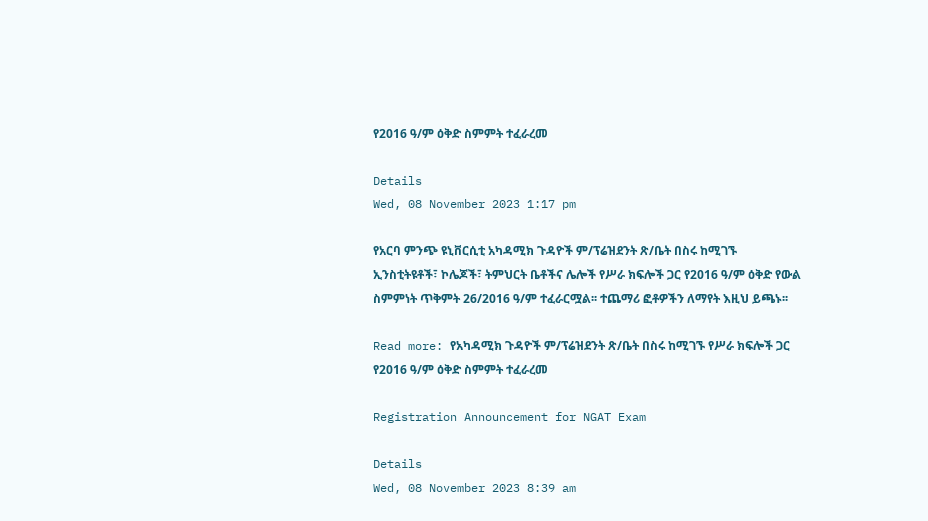የ2016 ዓ/ም ዕቅድ ስምምት ተፈራረመ

Details
Wed, 08 November 2023 1:17 pm

የአርባ ምንጭ ዩኒቨርሲቲ አካዳሚክ ጉዳዮች ም/ፕሬዝደንት ጽ/ቤት በስሩ ከሚገኙ ኢንስቲትዩቶች፣ ኮሌጆች፣ ትምህርት ቤቶችና ሌሎች የሥራ ክፍሎች ጋር የ2016 ዓ/ም ዕቅድ የውል ስምምነት ጥቅምት 26/2016 ዓ/ም ተፈራርሟል፡፡ ተጨማሪ ፎቶዎችን ለማየት እዚህ ይጫኑ፡፡

Read more: የአካዳሚክ ጉዳዮች ም/ፕሬዝደንት ጽ/ቤት በስሩ ከሚገኙ የሥራ ክፍሎች ጋር የ2016 ዓ/ም ዕቅድ ስምምት ተፈራረመ

Registration Announcement for NGAT Exam

Details
Wed, 08 November 2023 8:39 am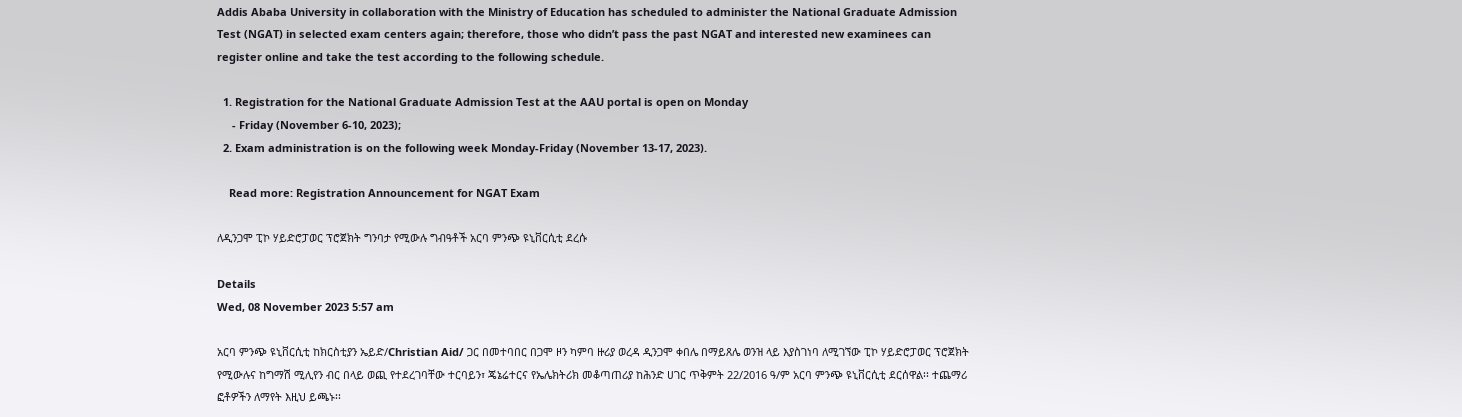Addis Ababa University in collaboration with the Ministry of Education has scheduled to administer the National Graduate Admission Test (NGAT) in selected exam centers again; therefore, those who didn’t pass the past NGAT and interested new examinees can register online and take the test according to the following schedule.

  1. Registration for the National Graduate Admission Test at the AAU portal is open on Monday
     - Friday (November 6-10, 2023);
  2. Exam administration is on the following week Monday-Friday (November 13-17, 2023).

    Read more: Registration Announcement for NGAT Exam

ለዲንጋሞ ፒኮ ሃይድሮፓወር ፕሮጀክት ግንባታ የሚውሉ ግብዓቶች አርባ ምንጭ ዩኒቨርሲቲ ደረሱ

Details
Wed, 08 November 2023 5:57 am

አርባ ምንጭ ዩኒቨርሲቲ ከክርስቲያን ኤይድ/Christian Aid/ ጋር በመተባበር በጋሞ ዞን ካምባ ዙሪያ ወረዳ ዲንጋሞ ቀበሌ በማይጸሌ ወንዝ ላይ እያስገነባ ለሚገኘው ፒኮ ሃይድሮፓወር ፕሮጀክት የሚውሉና ከግማሽ ሚሊየን ብር በላይ ወጪ የተደረገባቸው ተርባይን፣ ጄኔሬተርና የኤሌክትሪክ መቆጣጠሪያ ከሕንድ ሀገር ጥቅምት 22/2016 ዓ/ም አርባ ምንጭ ዩኒቨርሲቲ ደርሰዋል፡፡ ተጨማሪ ፎቶዎችን ለማየት እዚህ ይጫኑ፡፡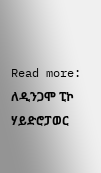Read more: ለዲንጋሞ ፒኮ ሃይድሮፓወር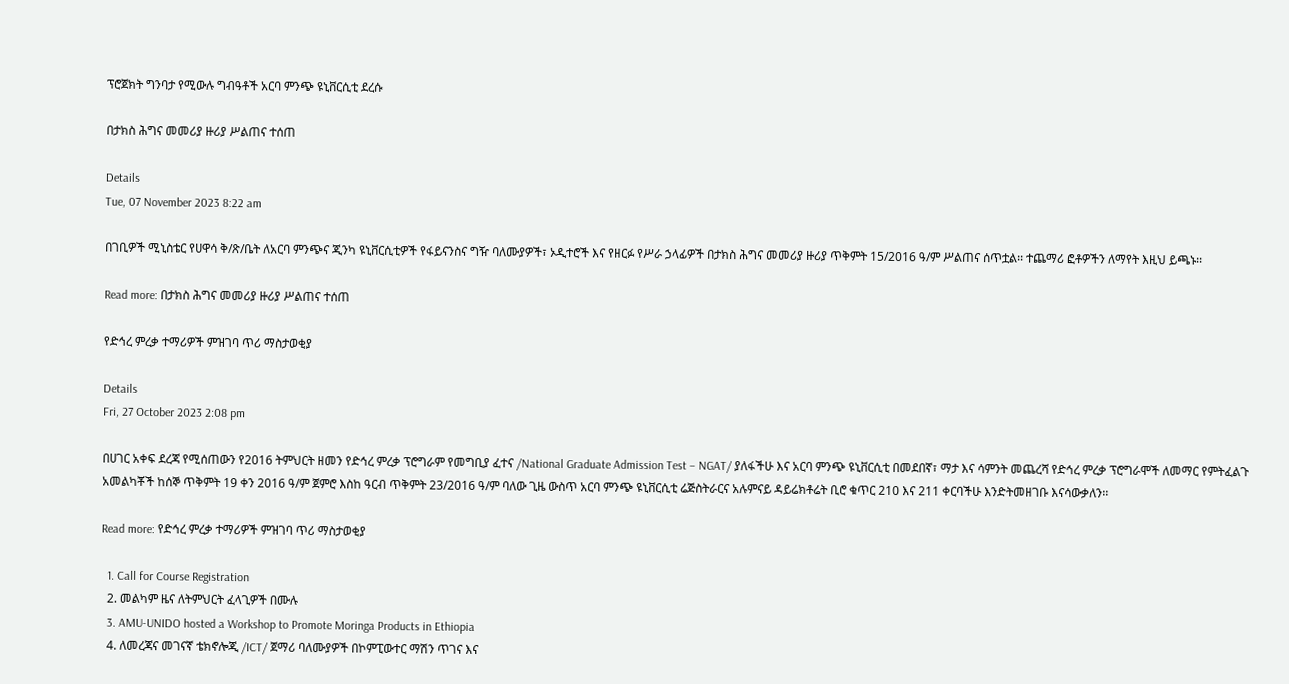ፕሮጀክት ግንባታ የሚውሉ ግብዓቶች አርባ ምንጭ ዩኒቨርሲቲ ደረሱ

በታክስ ሕግና መመሪያ ዙሪያ ሥልጠና ተሰጠ

Details
Tue, 07 November 2023 8:22 am

በገቢዎች ሚኒስቴር የሀዋሳ ቅ/ጽ/ቤት ለአርባ ምንጭና ጂንካ ዩኒቨርሲቲዎች የፋይናንስና ግዥ ባለሙያዎች፣ ኦዲተሮች እና የዘርፉ የሥራ ኃላፊዎች በታክስ ሕግና መመሪያ ዙሪያ ጥቅምት 15/2016 ዓ/ም ሥልጠና ሰጥቷል፡፡ ተጨማሪ ፎቶዎችን ለማየት እዚህ ይጫኑ፡፡

Read more: በታክስ ሕግና መመሪያ ዙሪያ ሥልጠና ተሰጠ

የድኅረ ምረቃ ተማሪዎች ምዝገባ ጥሪ ማስታወቂያ

Details
Fri, 27 October 2023 2:08 pm

በሀገር አቀፍ ደረጃ የሚሰጠውን የ2016 ትምህርት ዘመን የድኅረ ምረቃ ፕሮግራም የመግቢያ ፈተና /National Graduate Admission Test – NGAT/ ያለፋችሁ እና አርባ ምንጭ ዩኒቨርሲቲ በመደበኛ፣ ማታ እና ሳምንት መጨረሻ የድኅረ ምረቃ ፕሮግራሞች ለመማር የምትፈልጉ አመልካቾች ከሰኞ ጥቅምት 19 ቀን 2016 ዓ/ም ጀምሮ እስከ ዓርብ ጥቅምት 23/2016 ዓ/ም ባለው ጊዜ ውስጥ አርባ ምንጭ ዩኒቨርሲቲ ሬጅስትራርና አሉምናይ ዳይሬክቶሬት ቢሮ ቁጥር 210 እና 211 ቀርባችሁ እንድትመዘገቡ እናሳውቃለን፡፡

Read more: የድኅረ ምረቃ ተማሪዎች ምዝገባ ጥሪ ማስታወቂያ

  1. Call for Course Registration
  2. መልካም ዜና ለትምህርት ፈላጊዎች በሙሉ
  3. AMU-UNIDO hosted a Workshop to Promote Moringa Products in Ethiopia
  4. ለመረጃና መገናኛ ቴክኖሎጂ /ICT/ ጀማሪ ባለሙያዎች በኮምፒውተር ማሽን ጥገና እና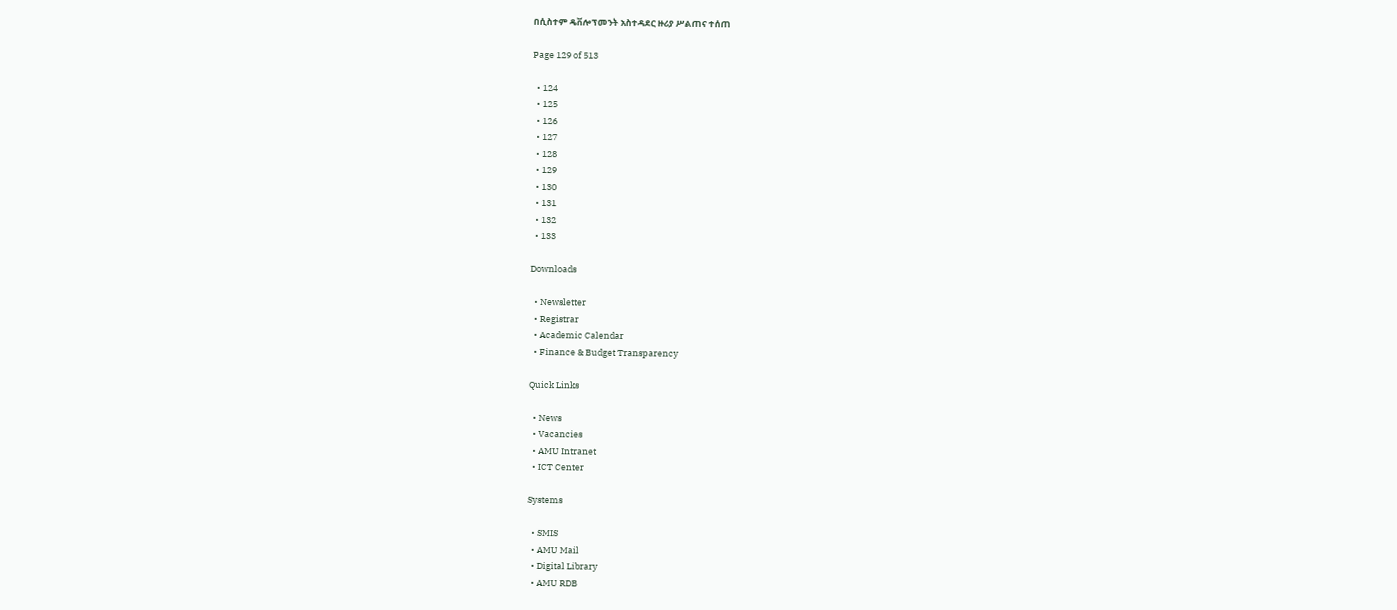በሲስተም ዴቨሎፕመንት አስተዳደር ዙሪያ ሥልጠና ተሰጠ

Page 129 of 513

  • 124
  • 125
  • 126
  • 127
  • 128
  • 129
  • 130
  • 131
  • 132
  • 133

Downloads

  • Newsletter
  • Registrar
  • Academic Calendar
  • Finance & Budget Transparency

Quick Links

  • News
  • Vacancies
  • AMU Intranet
  • ICT Center

Systems

  • SMIS
  • AMU Mail
  • Digital Library
  • AMU RDB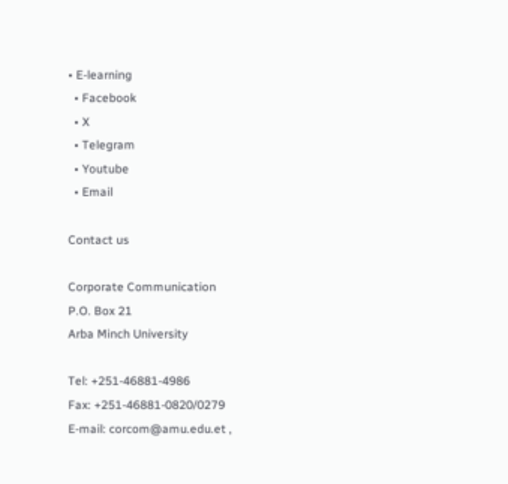• E-learning
  • Facebook
  • X
  • Telegram
  • Youtube
  • Email

Contact us

Corporate Communication
P.O. Box 21
Arba Minch University

Tel: +251-46881-4986
Fax: +251-46881-0820/0279
E-mail: corcom@amu.edu.et ,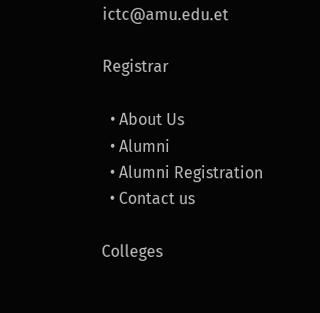ictc@amu.edu.et

Registrar

  • About Us
  • Alumni
  • Alumni Registration
  • Contact us

Colleges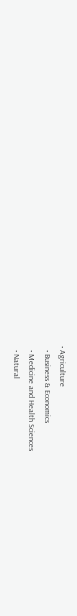• Agriculture
  • Business & Economics
  • Medicine and Health Sciences
  • Natural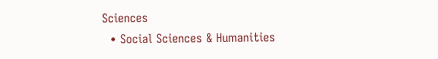Sciences
  • Social Sciences & Humanities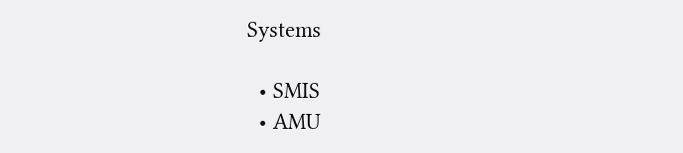Systems

  • SMIS
  • AMU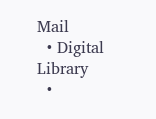Mail
  • Digital Library
  •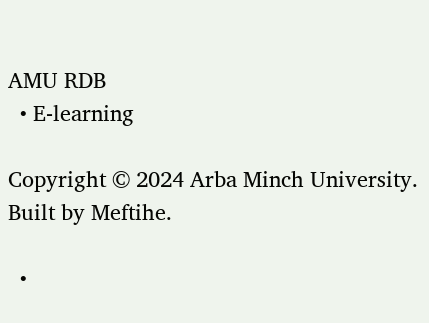AMU RDB
  • E-learning

Copyright © 2024 Arba Minch University. Built by Meftihe.

  •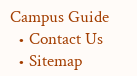Campus Guide
  • Contact Us
  • Sitemap